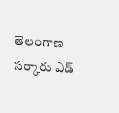తెలంగాణ సర్కారు ఎడ్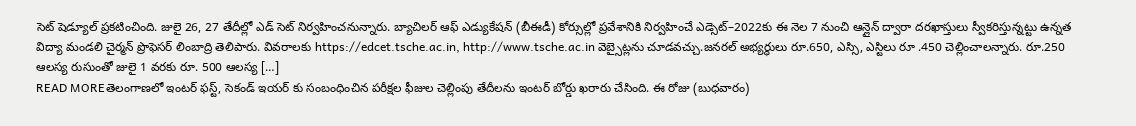సెట్ షెడ్యూల్ ప్రకటించింది. జులై 26, 27 తేదీల్లో ఎడ్ సెట్ నిర్వహించనున్నారు. బ్యాచిలర్ ఆఫ్ ఎడ్యుకేషన్ (బీఈడీ) కోర్సుల్లో ప్రవేశానికి నిర్వహించే ఎడ్సెట్–2022కు ఈ నెల 7 నుంచి ఆన్లైన్ ద్వారా దరఖాస్తులు స్వీకరిస్తున్నట్టు ఉన్నత విద్యా మండలి చైర్మన్ ప్రొఫెసర్ లింబాద్రి తెలిపారు. వివరాలకు https://edcet.tsche.ac.in, http://www.tsche.ac.in వెబ్సైట్లను చూడవచ్చు.జనరల్ అభ్యర్థులు రూ.650, ఎస్సి, ఎస్టిలు రూ .450 చెల్లించాలన్నారు. రూ.250 ఆలస్య రుసుంతో జులై 1 వరకు రూ. 500 ఆలస్య […]
READ MOREతెలంగాణలో ఇంటర్ ఫస్ట్, సెకండ్ ఇయర్ కు సంబంధించిన పరీక్షల ఫీజుల చెల్లింపు తేదీలను ఇంటర్ బోర్డు ఖరారు చేసింది. ఈ రోజు (బుధవారం)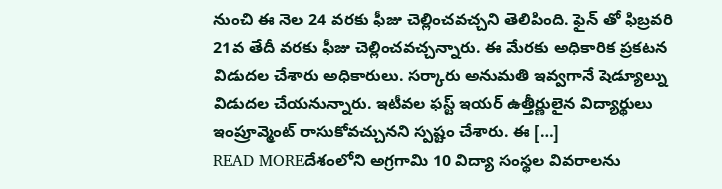నుంచి ఈ నెల 24 వరకు ఫీజు చెల్లించవచ్చని తెలిపింది. ఫైన్ తో ఫిబ్రవరి 21వ తేదీ వరకు ఫీజు చెల్లించవచ్చన్నారు. ఈ మేరకు అధికారిక ప్రకటన విడుదల చేశారు అధికారులు. సర్కారు అనుమతి ఇవ్వగానే షెడ్యూల్ను విడుదల చేయనున్నారు. ఇటీవల ఫస్ట్ ఇయర్ ఉత్తీర్ణులైన విద్యార్థులు ఇంప్రూవ్మెంట్ రాసుకోవచ్చునని స్పష్టం చేశారు. ఈ […]
READ MOREదేశంలోని అగ్రగామి 10 విద్యా సంస్థల వివరాలను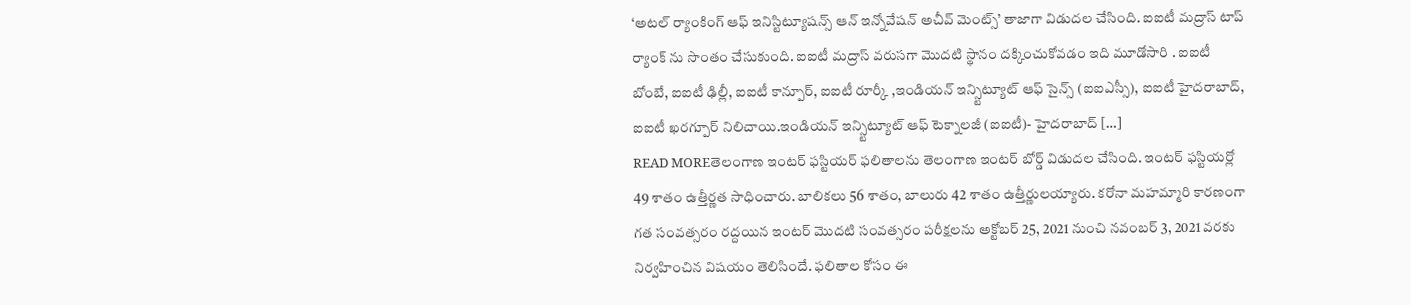‘అటల్ ర్యాంకింగ్ ఆఫ్ ఇనిస్టిట్యూషన్స్ ఆన్ ఇన్నోవేషన్ అచీవ్ మెంట్స్’ తాజాగా విడుదల చేసింది. ఐఐటీ మద్రాస్ టాప్ ర్యాంక్ ను సొంతం చేసుకుంది. ఐఐటీ మద్రాస్ వరుసగా మొదటి స్థానం దక్కించుకోవడం ఇది మూడోసారి . ఐఐటీ బోంబే, ఐఐటీ ఢిల్లీ, ఐఐటీ కాన్పూర్, ఐఐటీ రూర్కీ ,ఇండియన్ ఇన్స్టిట్యూట్ ఆఫ్ సైన్స్ (ఐఐఎస్సీ), ఐఐటీ హైదరాబాద్, ఐఐటీ ఖరగ్పూర్ నిలిచాయి.ఇండియన్ ఇన్స్టిట్యూట్ ఆఫ్ టెక్నాలజీ (ఐఐటీ)- హైదరాబాద్ […]
READ MOREతెలంగాణ ఇంటర్ ఫస్టియర్ ఫలితాలను తెలంగాణ ఇంటర్ బోర్డ్ విడుదల చేసింది. ఇంటర్ ఫస్టియర్లో 49 శాతం ఉత్తీర్ణత సాధించారు. బాలికలు 56 శాతం, బాలురు 42 శాతం ఉత్తీర్ణులయ్యారు. కరోనా మహమ్మారి కారణంగా గత సంవత్సరం రద్దయిన ఇంటర్ మొదటి సంవత్సరం పరీక్షలను అక్టోబర్ 25, 2021 నుంచి నవంబర్ 3, 2021 వరకు నిర్వహించిన విషయం తెలిసిందే. ఫలితాల కోసం ఈ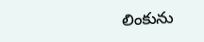లింకును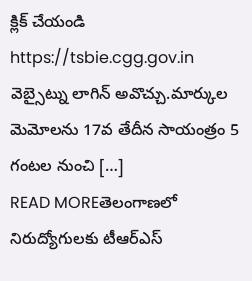క్లిక్ చేయండి https://tsbie.cgg.gov.in వెబ్సైట్ను లాగిన్ అవొచ్చు.మార్కుల మెమోలను 17వ తేదీన సాయంత్రం 5 గంటల నుంచి […]
READ MOREతెలంగాణలో నిరుద్యోగులకు టీఆర్ఎస్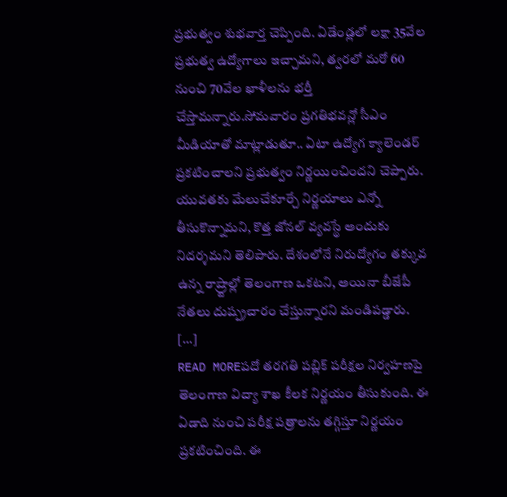ప్రభుత్వం శుభవార్త చెప్పింది. ఏడేండ్లలో లక్షా 35వేల ప్రభుత్వ ఉద్యోగాలు ఇచ్చామని, త్వరలో మరో 60 నుంచి 70వేల ఖాళీలను భర్తీ చేస్తామన్నారు.సోమవారం ప్రగతిభవన్లో సీఎం మీడియాతో మాట్లాడుతూ.. ఏటా ఉద్యోగ క్యాలెండర్ ప్రకటించాలని ప్రభుత్వం నిర్ణయించిందని చెప్పారు. యువతకు మేలుచేకూర్చే నిర్ణయాలు ఎన్నో తీసుకొన్నామని, కొత్త జోనల్ వ్యవస్థే అందుకు నిదర్శమని తెలిపారు. దేశంలోనే నిరుద్యోగం తక్కువ ఉన్న రాష్ర్టాల్లో తెలంగాణ ఒకటని, అయినా బీజేపీ నేతలు దుష్ప్రచారం చేస్తున్నారని మండిపడ్డారు. […]
READ MOREపదో తరగతి పబ్లిక్ పరీక్షల నిర్వహణపై తెలంగాణ విద్యా శాఖ కీలక నిర్ణయం తీసుకుంది. ఈ ఏడాది నుంచి పరీక్ష పత్రాలను తగ్గిస్తూ నిర్ణయం ప్రకటించింది. ఈ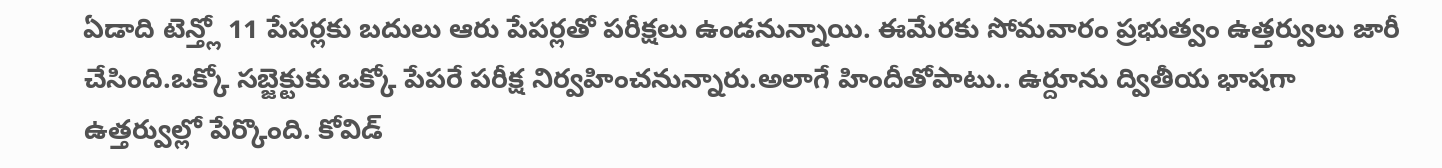ఏడాది టెన్త్లో 11 పేపర్లకు బదులు ఆరు పేపర్లతో పరీక్షలు ఉండనున్నాయి. ఈమేరకు సోమవారం ప్రభుత్వం ఉత్తర్వులు జారీ చేసింది.ఒక్కో సబ్జెక్టుకు ఒక్కో పేపరే పరీక్ష నిర్వహించనున్నారు.అలాగే హిందీతోపాటు.. ఉర్దూను ద్వితీయ భాషగా ఉత్తర్వుల్లో పేర్కొంది. కోవిడ్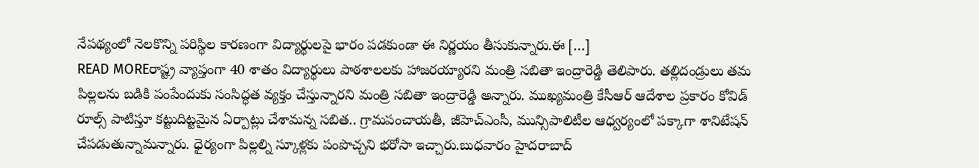నేపథ్యంలో నెలకొన్ని పరిస్థిల కారణంగా విద్యార్థులపై భారం పడకుండా ఈ నిర్ణయం తీసుకున్నారు.ఈ […]
READ MOREరాష్ట్ర వ్యాప్తంగా 40 శాతం విద్యార్థులు పాఠశాలలకు హాజరయ్యారని మంత్రి సబితా ఇంద్రారెడ్డి తెలిపారు. తల్లిదండ్రులు తమ పిల్లలను బడికి పంపేందుకు సంసిద్ధత వ్యక్తం చేస్తున్నారని మంత్రి సబితా ఇంద్రారెడ్డి అన్నారు. ముఖ్యమంత్రి కేసీఆర్ ఆదేశాల ప్రకారం కోవిడ్ రూల్స్ పాటిస్తూ కట్టుదిట్టమైన ఏర్పాట్లు చేశామన్న సబిత.. గ్రామపంచాయతీ, జీహెచ్ఎంసీ, మున్సిపాలిటీల ఆధ్వర్యంలో పక్కాగా శానిటేషన్ చేపడుతున్నామన్నారు. ధైర్యంగా పిల్లల్ని స్కూళ్లకు పంపొచ్చని భరోసా ఇచ్చారు.బుధవారం హైదరాబాద్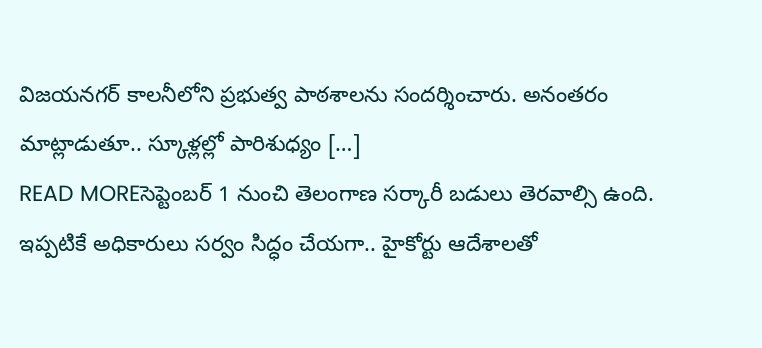విజయనగర్ కాలనీలోని ప్రభుత్వ పాఠశాలను సందర్శించారు. అనంతరం మాట్లాడుతూ.. స్కూళ్లల్లో పారిశుధ్యం […]
READ MOREసెప్టెంబర్ 1 నుంచి తెలంగాణ సర్కారీ బడులు తెరవాల్సి ఉంది. ఇప్పటికే అధికారులు సర్వం సిద్ధం చేయగా.. హైకోర్టు ఆదేశాలతో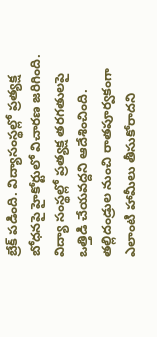బ్రేక్ పడింది. విద్యాసంస్థల్లో ప్రత్యక్ష బోధనపై హైకోర్టులో విచారణ జరిగింది. విద్యా సంస్థల్లో ప్రత్యక్ష తరగతులపై ఒత్తిడి చేయవద్దని ఆదేశించింది. తల్లిదండ్రుల నుంచి రాతపూర్వకంగా ఎలాంటి హామీలు తీసుకోరాదని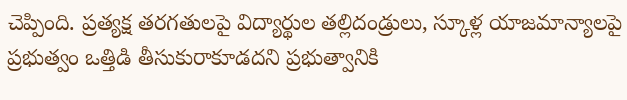చెప్పింది. ప్రత్యక్ష తరగతులపై విద్యార్థుల తల్లిదండ్రులు, స్కూళ్ల యాజమాన్యాలపై ప్రభుత్వం ఒత్తిడి తీసుకురాకూడదని ప్రభుత్వానికి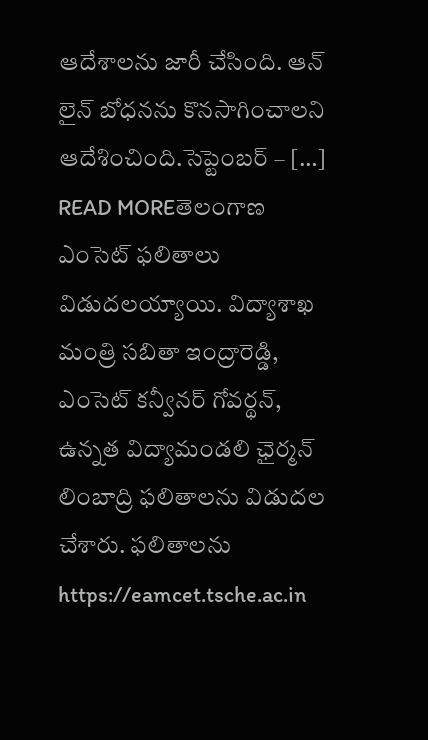ఆదేశాలను జారీ చేసింది. ఆన్ లైన్ బోధనను కొనసాగించాలని ఆదేశించింది.సెప్టెంబర్ – […]
READ MOREతెలంగాణ ఎంసెట్ ఫలితాలు విడుదలయ్యాయి. విద్యాశాఖ మంత్రి సబితా ఇంద్రారెడ్డి, ఎంసెట్ కన్వీనర్ గోవర్థన్, ఉన్నత విద్యామండలి ఛైర్మన్ లింబాద్రి ఫలితాలను విడుదల చేశారు. ఫలితాలను https://eamcet.tsche.ac.in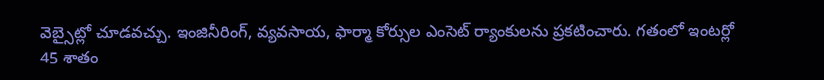వెబ్సైట్లో చూడవచ్చు. ఇంజినీరింగ్, వ్యవసాయ, ఫార్మా కోర్సుల ఎంసెట్ ర్యాంకులను ప్రకటించారు. గతంలో ఇంటర్లో 45 శాతం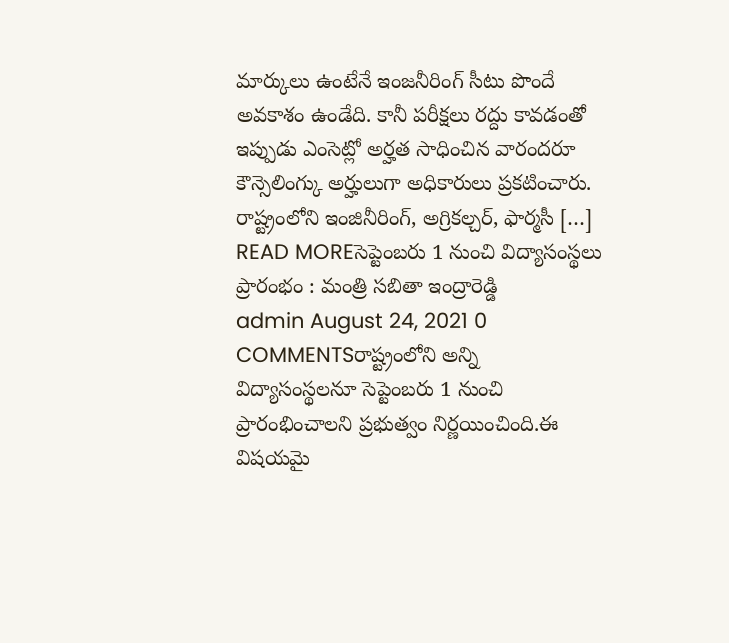మార్కులు ఉంటేనే ఇంజనీరింగ్ సీటు పొందే అవకాశం ఉండేది. కానీ పరీక్షలు రద్దు కావడంతో ఇప్పుడు ఎంసెట్లో అర్హత సాధించిన వారందరూ కౌన్సెలింగ్కు అర్హులుగా అధికారులు ప్రకటించారు. రాష్ట్రంలోని ఇంజినీరింగ్, అగ్రికల్చర్, ఫార్మసీ […]
READ MOREసెప్టెంబరు 1 నుంచి విద్యాసంస్థలు ప్రారంభం : మంత్రి సబితా ఇంద్రారెడ్డి
admin August 24, 2021 0 COMMENTSరాష్ట్రంలోని అన్ని విద్యాసంస్థలనూ సెప్టెంబరు 1 నుంచి ప్రారంభించాలని ప్రభుత్వం నిర్ణయించింది.ఈ విషయమై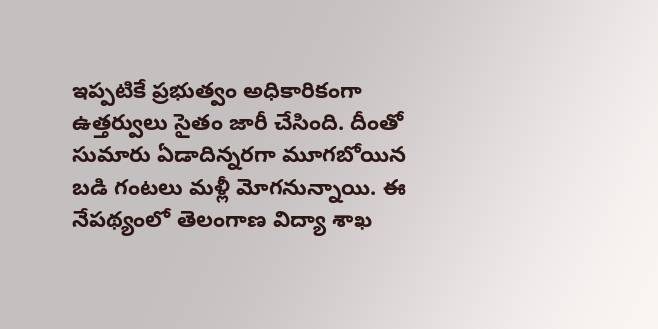ఇప్పటికే ప్రభుత్వం అధికారికంగా ఉత్తర్వులు సైతం జారీ చేసింది. దీంతో సుమారు ఏడాదిన్నరగా మూగబోయిన బడి గంటలు మళ్లీ మోగనున్నాయి. ఈ నేపథ్యంలో తెలంగాణ విద్యా శాఖ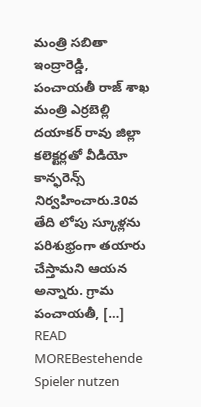మంత్రి సబితా ఇంద్రారెడ్డి, పంచాయతీ రాజ్ శాఖ మంత్రి ఎర్రబెల్లి దయాకర్ రావు జిల్లా కలెక్టర్లతో వీడియో కాన్ఫరెన్స్ నిర్వహించారు.30వ తేది లోపు స్కూళ్లను పరిశుభ్రంగా తయారు చేస్తామని ఆయన అన్నారు. గ్రామ పంచాయతీ, […]
READ MOREBestehende Spieler nutzen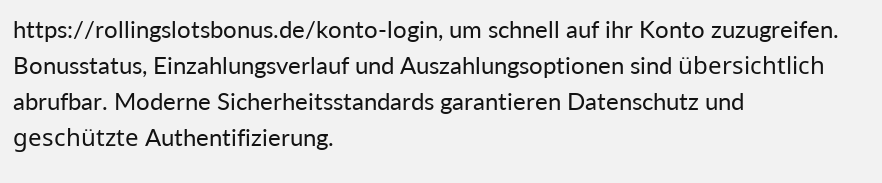https://rollingslotsbonus.de/konto-login, um schnell auf ihr Konto zuzugreifen. Bonusstatus, Einzahlungsverlauf und Auszahlungsoptionen sind übersichtlich abrufbar. Moderne Sicherheitsstandards garantieren Datenschutz und geschützte Authentifizierung.